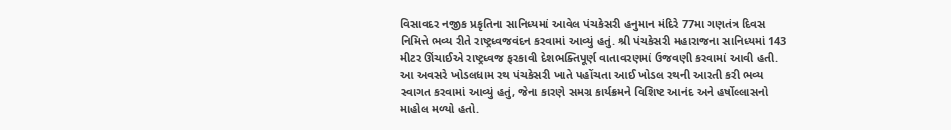વિસાવદર નજીક પ્રકૃતિના સાનિધ્યમાં આવેલ પંચકેસરી હનુમાન મંદિરે 77મા ગણતંત્ર દિવસ નિમિત્તે ભવ્ય રીતે રાષ્ટ્રધ્વજવંદન કરવામાં આવ્યું હતું. શ્રી પંચકેસરી મહારાજના સાનિધ્યમાં 143 મીટર ઊંચાઈએ રાષ્ટ્રધ્વજ ફરકાવી દેશભક્તિપૂર્ણ વાતાવરણમાં ઉજવણી કરવામાં આવી હતી.
આ અવસરે ખોડલધામ રથ પંચકેસરી ખાતે પહોંચતા આઈ ખોડલ રથની આરતી કરી ભવ્ય સ્વાગત કરવામાં આવ્યું હતું, જેના કારણે સમગ્ર કાર્યક્રમને વિશિષ્ટ આનંદ અને હર્ષોલ્લાસનો માહોલ મળ્યો હતો.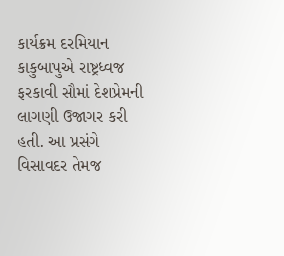કાર્યક્રમ દરમિયાન કાકુબાપુએ રાષ્ટ્રધ્વજ ફરકાવી સૌમાં દેશપ્રેમની લાગણી ઉજાગર કરી હતી. આ પ્રસંગે વિસાવદર તેમજ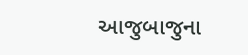આજુબાજુના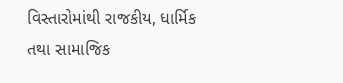વિસ્તારોમાંથી રાજકીય, ધાર્મિક તથા સામાજિક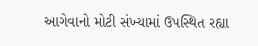આગેવાનો મોટી સંખ્યામાં ઉપસ્થિત રહ્યા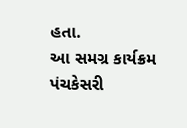હતા.
આ સમગ્ર કાર્યક્રમ પંચકેસરી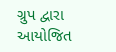ગ્રુપ દ્વારા આયોજિત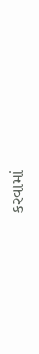કરવામાં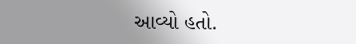આવ્યો હતો.